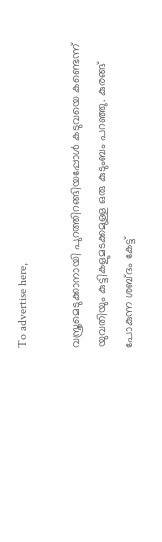To advertise here,

വസ്ത്രമെടുക്കാനായി പുറത്തിറങ്ങിയപ്പോള്‍ കടുവയെ കണ്ടെന്ന്  യുവതിയും കുട്ടികളുമടക്കമുള്ള ഒരു കുടുംബം പറഞ്ഞു. കുരങ്ങ് പോകുന്ന ശബ്ദം കേട്ട്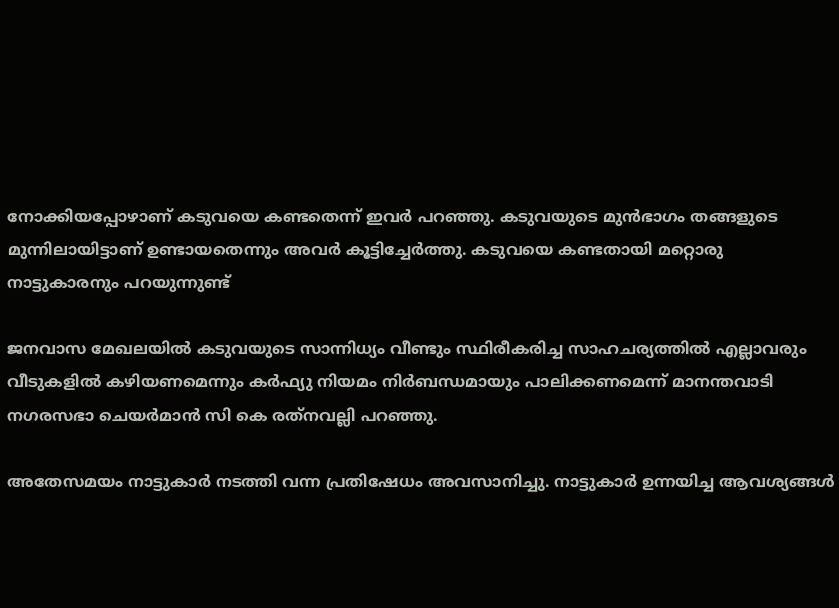നോക്കിയപ്പോഴാണ് കടുവയെ കണ്ടതെന്ന് ഇവര്‍ പറഞ്ഞു. കടുവയുടെ മുന്‍ഭാഗം തങ്ങളുടെ മുന്നിലായിട്ടാണ് ഉണ്ടായതെന്നും അവര്‍ കൂട്ടിച്ചേര്‍ത്തു. കടുവയെ കണ്ടതായി മറ്റൊരു നാട്ടുകാരനും പറയുന്നുണ്ട്

ജനവാസ മേഖലയില്‍ കടുവയുടെ സാന്നിധ്യം വീണ്ടും സ്ഥിരീകരിച്ച സാഹചര്യത്തില്‍ എല്ലാവരും വീടുകളില്‍ കഴിയണമെന്നും കര്‍ഫ്യു നിയമം നിര്‍ബന്ധമായും പാലിക്കണമെന്ന് മാനന്തവാടി നഗരസഭാ ചെയര്‍മാന്‍ സി കെ രത്‌നവല്ലി പറഞ്ഞു.

അതേസമയം നാട്ടുകാര്‍ നടത്തി വന്ന പ്രതിഷേധം അവസാനിച്ചു. നാട്ടുകാര്‍ ഉന്നയിച്ച ആവശ്യങ്ങള്‍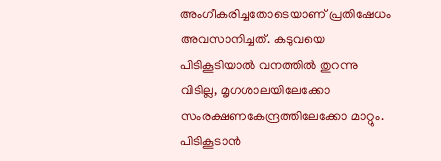അംഗീകരിച്ചതോടെയാണ് പ്രതിഷേധം അവസാനിച്ചത്. കടുവയെ പിടികൂടിയാല്‍ വനത്തില്‍ തുറന്നു വിടില്ല, മൃഗശാലയിലേക്കോ സംരക്ഷണകേന്ദ്രത്തിലേക്കോ മാറ്റും. പിടികൂടാന്‍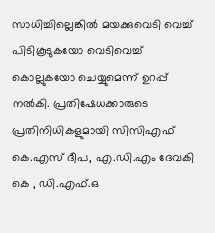സാധിച്ചില്ലെങ്കില്‍ മയക്കുവെടി വെച്ച് പിടികൂടുകയോ വെടിവെച്ച് കൊല്ലുകയോ ചെയ്യുമെന്ന് ഉറപ്പ് നല്‍കി. പ്രതിഷേധക്കാരുടെ പ്രതിനിധികളുമായി സിസിഎഫ് കെ.എസ് ദീപ, എ.ഡി.എം ദേവകി കെ , ഡി.എഫ്.ഒ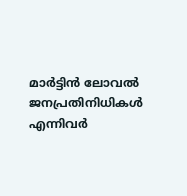മാര്‍ട്ടിന്‍ ലോവല്‍ ജനപ്രതിനിധികള്‍ എന്നിവര്‍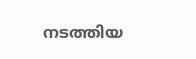നടത്തിയ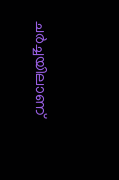ചര്‍ച്ചയിലാണ്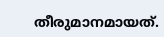തീരുമാനമായത്.